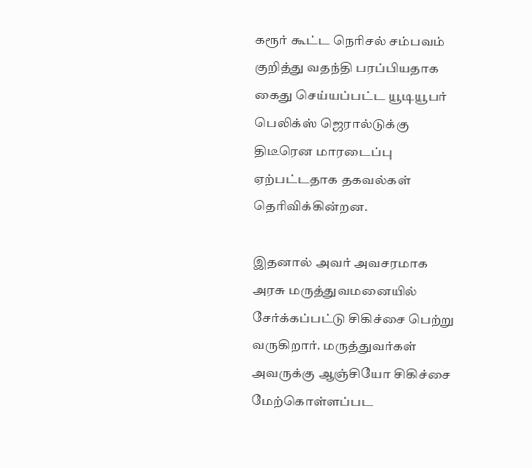கரூர் கூட்ட நெரிசல் சம்பவம் குறித்து வதந்தி பரப்பியதாக கைது செய்யப்பட்ட யூடியூபர் பெலிக்ஸ் ஜெரால்டுக்கு திடீரென மாரடைப்பு ஏற்பட்டதாக தகவல்கள் தெரிவிக்கின்றன.

இதனால் அவர் அவசரமாக அரசு மருத்துவமனையில் சேர்க்கப்பட்டு சிகிச்சை பெற்று வருகிறார். மருத்துவர்கள் அவருக்கு ஆஞ்சியோ சிகிச்சை மேற்கொள்ளப்பட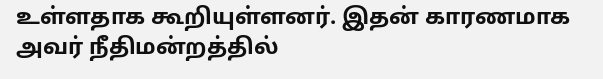உள்ளதாக கூறியுள்ளனர். இதன் காரணமாக அவர் நீதிமன்றத்தில்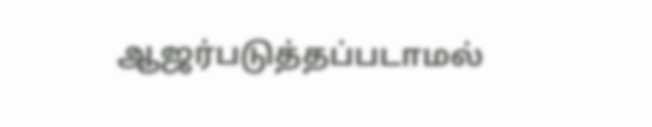ஆஜர்படுத்தப்படாமல்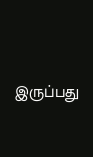இருப்பது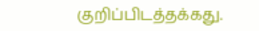குறிப்பிடத்தக்கது.